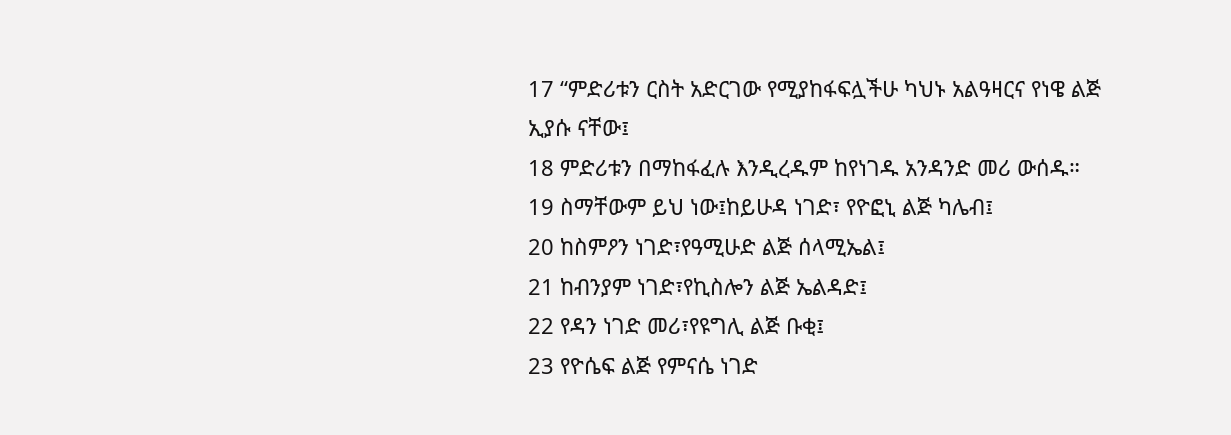17 “ምድሪቱን ርስት አድርገው የሚያከፋፍሏችሁ ካህኑ አልዓዛርና የነዌ ልጅ ኢያሱ ናቸው፤
18 ምድሪቱን በማከፋፈሉ እንዲረዱም ከየነገዱ አንዳንድ መሪ ውሰዱ።
19 ስማቸውም ይህ ነው፤ከይሁዳ ነገድ፣ የዮፎኒ ልጅ ካሌብ፤
20 ከስምዖን ነገድ፣የዓሚሁድ ልጅ ሰላሚኤል፤
21 ከብንያም ነገድ፣የኪስሎን ልጅ ኤልዳድ፤
22 የዳን ነገድ መሪ፣የዩግሊ ልጅ ቡቂ፤
23 የዮሴፍ ልጅ የምናሴ ነገድ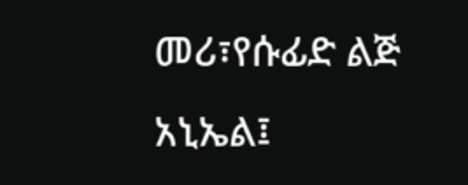መሪ፣የሱፊድ ልጅ አኒኤል፤